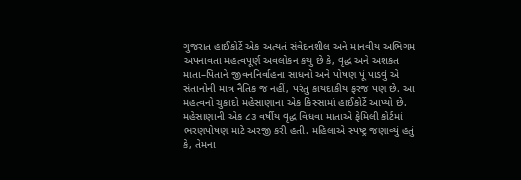ગુજરાત હાઈકોર્ટે એક અત્યતં સંવેદનશીલ અને માનવીય અભિગમ અપનાવતા મહત્વપૂર્ણ અવલોકન કયુ છે કે, વૃદ્ધ અને અશકત માતા–પિતાને જીવનનિર્વાહના સાધનો અને પોષણ પૂં પાડવું એ સંતાનોની માત્ર નૈતિક જ નહીં, પરંતુ કાયદાકીય ફરજ પણ છે. આ મહત્વનો ચુકાદો મહેસાણાના એક કિસ્સામાં હાઈકોર્ટે આપ્યો છે.
મહેસાણાની એક ૮૩ વર્ષીય વૃદ્ધ વિધવા માતાએ ફેમિલી કોર્ટમાં ભરણપોષણ માટે અરજી કરી હતી. મહિલાએ સ્પષ્ટ્ર જણાવ્યું હતું કે, તેમના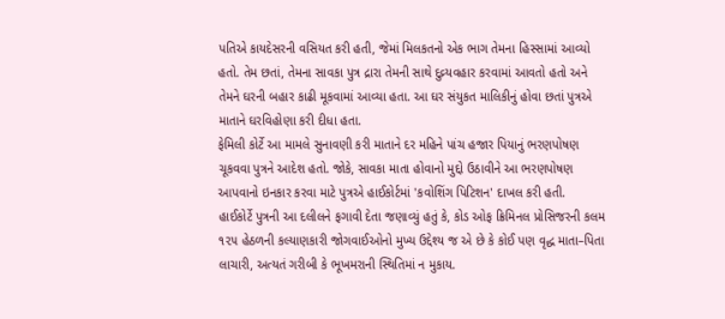પતિએ કાયદેસરની વસિયત કરી હતી, જેમાં મિલકતનો એક ભાગ તેમના હિસ્સામાં આવ્યો હતો. તેમ છતાં, તેમના સાવકા પુત્ર દ્રારા તેમની સાથે દુવ્ર્યવહાર કરવામાં આવતો હતો અને તેમને ઘરની બહાર કાઢી મૂકવામાં આવ્યા હતા. આ ઘર સંયુકત માલિકીનું હોવા છતાં પુત્રએ માતાને ઘરવિહોણા કરી દીધા હતા.
ફેમિલી કોર્ટે આ મામલે સુનાવણી કરી માતાને દર મહિને પાંચ હજાર પિયાનું ભરણપોષણ ચૂકવવા પુત્રને આદેશ હતો. જોકે, સાવકા માતા હોવાનો મુદ્દો ઉઠાવીને આ ભરણપોષણ આપવાનો ઇનકાર કરવા માટે પુત્રએ હાઈકોર્ટમાં 'કવોશિંગ પિટિશન' દાખલ કરી હતી.
હાઈકોર્ટે પુત્રની આ દલીલને ફગાવી દેતા જણાવ્યું હતું કે, કોડ ઓફ ક્રિમિનલ પ્રોસિજરની કલમ ૧૨૫ હેઠળની કલ્યાણકારી જોગવાઈઓનો મુખ્ય ઉદ્દેશ્ય જ એ છે કે કોઈ પણ વૃદ્ધ માતા–પિતા લાચારી, અત્યતં ગરીબી કે ભૂખમરાની સ્થિતિમાં ન મુકાય.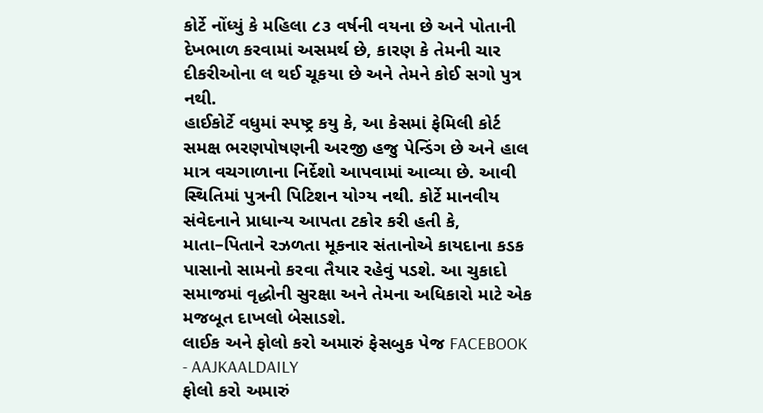કોર્ટે નોંધ્યું કે મહિલા ૮૩ વર્ષની વયના છે અને પોતાની દેખભાળ કરવામાં અસમર્થ છે, કારણ કે તેમની ચાર દીકરીઓના લ થઈ ચૂકયા છે અને તેમને કોઈ સગો પુત્ર નથી.
હાઈકોર્ટે વધુમાં સ્પષ્ટ્ર કયુ કે, આ કેસમાં ફેમિલી કોર્ટ સમક્ષ ભરણપોષણની અરજી હજુ પેન્ડિંગ છે અને હાલ માત્ર વચગાળાના નિર્દેશો આપવામાં આવ્યા છે. આવી સ્થિતિમાં પુત્રની પિટિશન યોગ્ય નથી. કોર્ટે માનવીય સંવેદનાને પ્રાધાન્ય આપતા ટકોર કરી હતી કે, માતા–પિતાને રઝળતા મૂકનાર સંતાનોએ કાયદાના કડક પાસાનો સામનો કરવા તૈયાર રહેવું પડશે. આ ચુકાદો સમાજમાં વૃદ્ધોની સુરક્ષા અને તેમના અધિકારો માટે એક મજબૂત દાખલો બેસાડશે.
લાઈક અને ફોલો કરો અમારું ફેસબુક પેજ FACEBOOK - AAJKAALDAILY
ફોલો કરો અમારું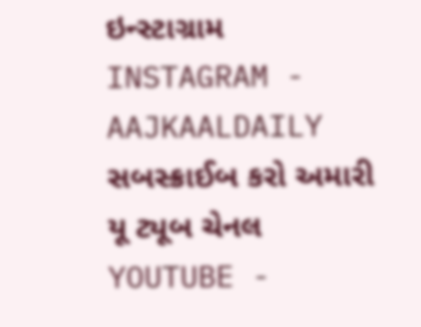ઇન્સ્ટાગ્રામ INSTAGRAM - AAJKAALDAILY
સબસ્ક્રાઈબ કરો અમારી યૂ ટ્યૂબ ચેનલ YOUTUBE -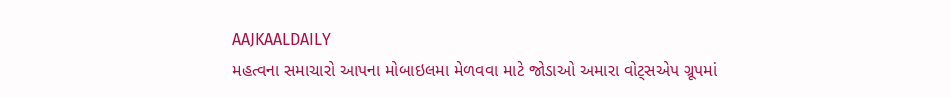AAJKAALDAILY
મહત્વના સમાચારો આપના મોબાઇલમા મેળવવા માટે જોડાઓ અમારા વોટ્સએપ ગ્રૂપમાં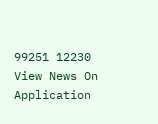99251 12230
View News On Application